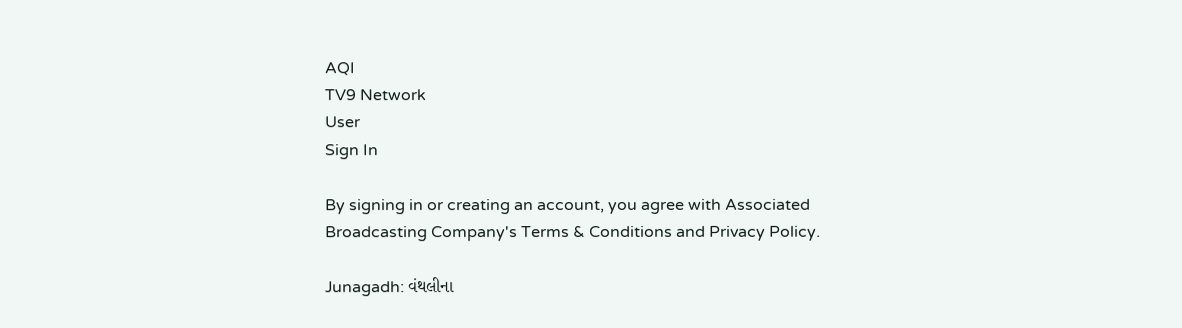AQI
TV9 Network
User
Sign In

By signing in or creating an account, you agree with Associated Broadcasting Company's Terms & Conditions and Privacy Policy.

Junagadh: વંથલીના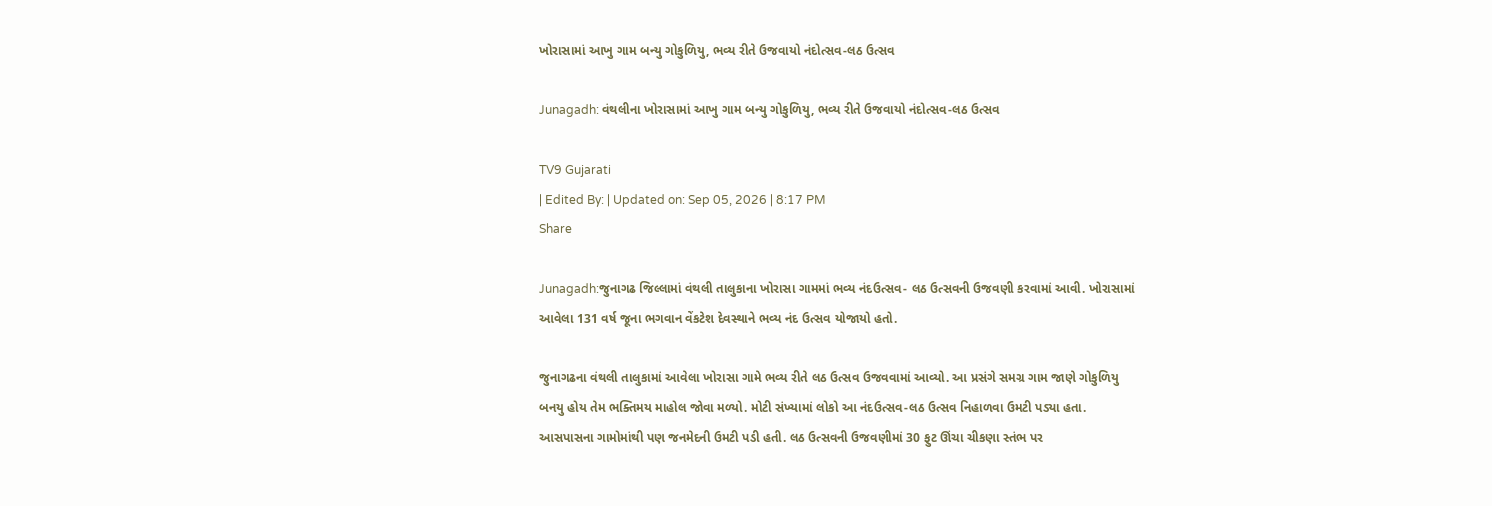ખોરાસામાં આખુ ગામ બન્યુ ગોકુળિયુ, ભવ્ય રીતે ઉજવાયો નંદોત્સવ-લઠ ઉત્સવ

Junagadh: વંથલીના ખોરાસામાં આખુ ગામ બન્યુ ગોકુળિયુ, ભવ્ય રીતે ઉજવાયો નંદોત્સવ-લઠ ઉત્સવ

TV9 Gujarati
| Edited By: | Updated on: Sep 05, 2026 | 8:17 PM
Share

Junagadh:જુનાગઢ જિલ્લામાં વંથલી તાલુકાના ખોરાસા ગામમાં ભવ્ય નંદઉત્સવ- લઠ ઉત્સવની ઉજવણી કરવામાં આવી. ખોરાસામાં આવેલા 131 વર્ષ જૂના ભગવાન વેંકટેશ દેવસ્થાને ભવ્ય નંદ ઉત્સવ યોજાયો હતો.

જુનાગઢના વંથલી તાલુકામાં આવેલા ખોરાસા ગામે ભવ્ય રીતે લઠ ઉત્સવ ઉજવવામાં આવ્યો. આ પ્રસંગે સમગ્ર ગામ જાણે ગોકુળિયુ બનયુ હોય તેમ ભક્તિમય માહોલ જોવા મળ્યો. મોટી સંખ્યામાં લોકો આ નંદઉત્સવ-લઠ ઉત્સવ નિહાળવા ઉમટી પડ્યા હતા. આસપાસના ગામોમાંથી પણ જનમેદની ઉમટી પડી હતી. લઠ ઉત્સવની ઉજવણીમાં 30 ફુટ ઊંચા ચીકણા સ્તંભ પર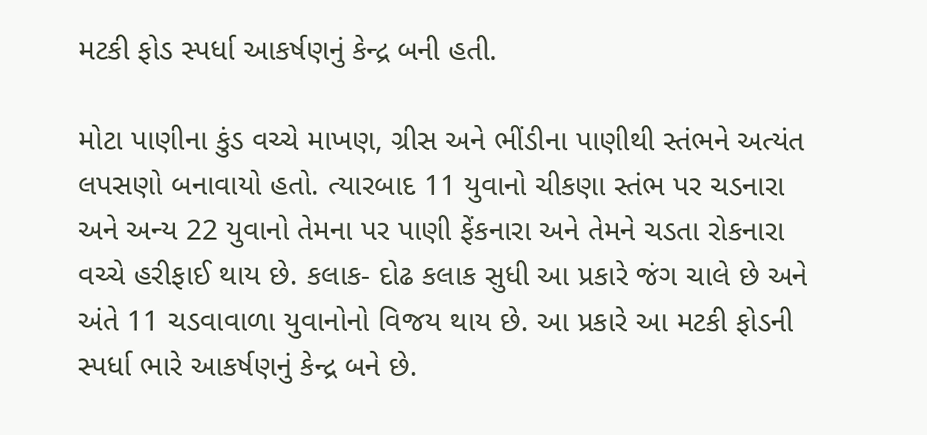મટકી ફોડ સ્પર્ધા આકર્ષણનું કેન્દ્ર બની હતી.

મોટા પાણીના કુંડ વચ્ચે માખણ, ગ્રીસ અને ભીંડીના પાણીથી સ્તંભને અત્યંત લપસણો બનાવાયો હતો. ત્યારબાદ 11 યુવાનો ચીકણા સ્તંભ પર ચડનારા અને અન્ય 22 યુવાનો તેમના પર પાણી ફેંકનારા અને તેમને ચડતા રોકનારા વચ્ચે હરીફાઈ થાય છે. કલાક- દોઢ કલાક સુધી આ પ્રકારે જંગ ચાલે છે અને અંતે 11 ચડવાવાળા યુવાનોનો વિજય થાય છે. આ પ્રકારે આ મટકી ફોડની સ્પર્ધા ભારે આકર્ષણનું કેન્દ્ર બને છે.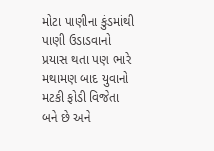મોટા પાણીના કુંડમાંથી પાણી ઉડાડવાનો પ્રયાસ થતા પણ ભારે મથામણ બાદ યુવાનો મટકી ફોડી વિજેતા બને છે અને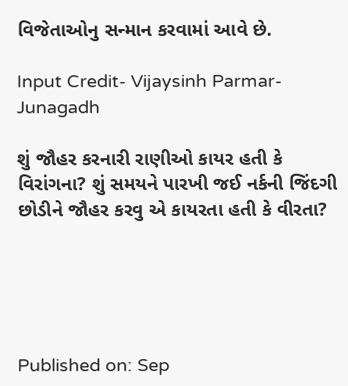વિજેતાઓનુ સન્માન કરવામાં આવે છે.

Input Credit- Vijaysinh Parmar- Junagadh

શું જૌહર કરનારી રાણીઓ કાયર હતી કે વિરાંગના? શું સમયને પારખી જઈ નર્કની જિંદગી છોડીને જૌહર કરવુ એ કાયરતા હતી કે વીરતા?





Published on: Sep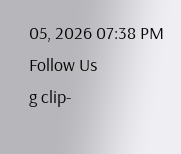05, 2026 07:38 PM
Follow Us
g clip-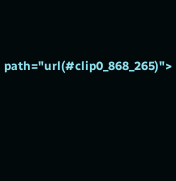path="url(#clip0_868_265)">